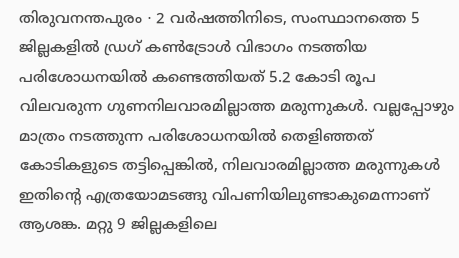തിരുവനന്തപുരം ∙ 2 വർഷത്തിനിടെ, സംസ്ഥാനത്തെ 5 ജില്ലകളിൽ ഡ്രഗ് കൺട്രോൾ വിഭാഗം നടത്തിയ പരിശോധനയിൽ കണ്ടെത്തിയത് 5.2 കോടി രൂപ വിലവരുന്ന ഗുണനിലവാരമില്ലാത്ത മരുന്നുകൾ. വല്ലപ്പോഴും മാത്രം നടത്തുന്ന പരിശോധനയിൽ തെളിഞ്ഞത് കോടികളുടെ തട്ടിപ്പെങ്കിൽ, നിലവാരമില്ലാത്ത മരുന്നുകൾ ഇതിന്റെ എത്രയോമടങ്ങു വിപണിയിലുണ്ടാകുമെന്നാണ് ആശങ്ക. മറ്റു 9 ജില്ലകളിലെ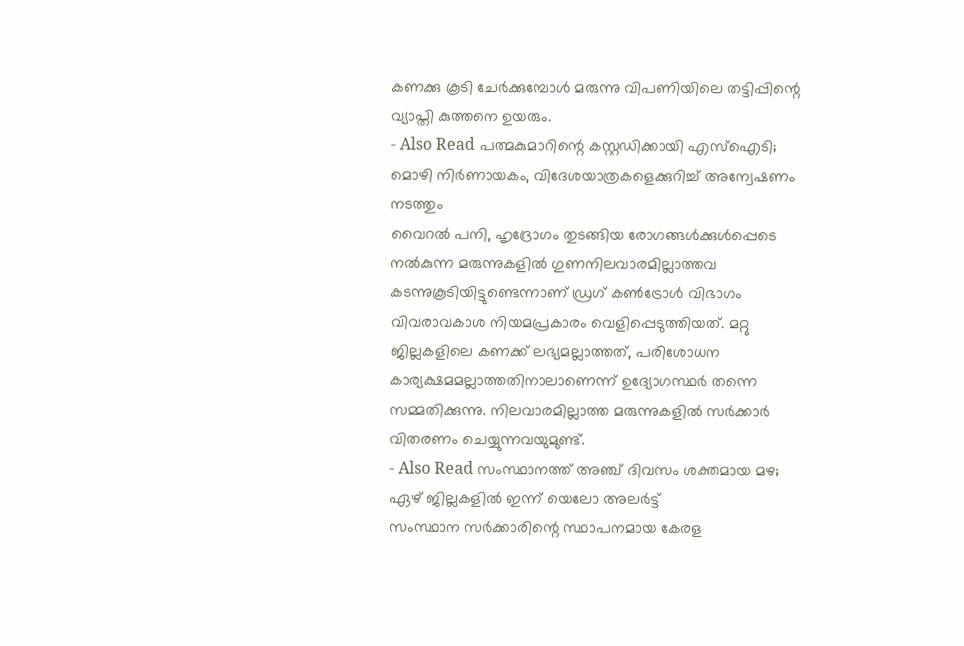കണക്കു കൂടി ചേർക്കുമ്പോൾ മരുന്നു വിപണിയിലെ തട്ടിപ്പിന്റെ വ്യാപ്തി കുത്തനെ ഉയരും.
- Also Read പത്മകുമാറിന്റെ കസ്റ്റഡിക്കായി എസ്ഐടി; മൊഴി നിർണായകം, വിദേശയാത്രകളെക്കുറിച്ച് അന്വേഷണം നടത്തും
വൈറൽ പനി, ഹൃദ്രോഗം തുടങ്ങിയ രോഗങ്ങൾക്കുൾപ്പെടെ നൽകുന്ന മരുന്നുകളിൽ ഗുണനിലവാരമില്ലാത്തവ കടന്നുകൂടിയിട്ടുണ്ടെന്നാണ് ഡ്രഗ് കൺട്രോൾ വിഭാഗം വിവരാവകാശ നിയമപ്രകാരം വെളിപ്പെടുത്തിയത്. മറ്റു ജില്ലകളിലെ കണക്ക് ലഭ്യമല്ലാത്തത്, പരിശോധന കാര്യക്ഷമമല്ലാത്തതിനാലാണെന്ന് ഉദ്യോഗസ്ഥർ തന്നെ സമ്മതിക്കുന്നു. നിലവാരമില്ലാത്ത മരുന്നുകളിൽ സർക്കാർ വിതരണം ചെയ്യുന്നവയുമുണ്ട്.
- Also Read സംസ്ഥാനത്ത് അഞ്ച് ദിവസം ശക്തമായ മഴ; ഏഴ് ജില്ലകളിൽ ഇന്ന് യെലോ അലർട്ട്
സംസ്ഥാന സർക്കാരിന്റെ സ്ഥാപനമായ കേരള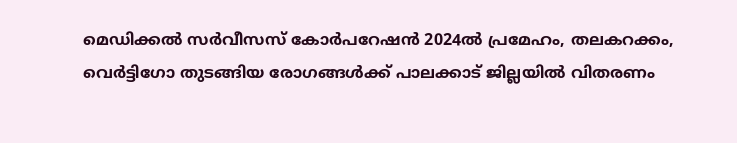മെഡിക്കൽ സർവീസസ് കോർപറേഷൻ 2024ൽ പ്രമേഹം, തലകറക്കം, വെർട്ടിഗോ തുടങ്ങിയ രോഗങ്ങൾക്ക് പാലക്കാട് ജില്ലയിൽ വിതരണം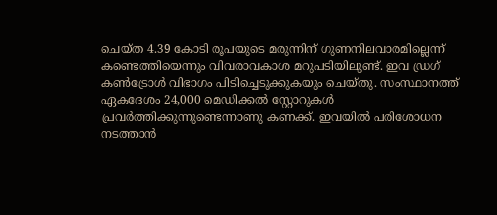ചെയ്ത 4.39 കോടി രൂപയുടെ മരുന്നിന് ഗുണനിലവാരമില്ലെന്ന് കണ്ടെത്തിയെന്നും വിവരാവകാശ മറുപടിയിലുണ്ട്. ഇവ ഡ്രഗ് കൺട്രോൾ വിഭാഗം പിടിച്ചെടുക്കുകയും ചെയ്തു. സംസ്ഥാനത്ത് ഏകദേശം 24,000 മെഡിക്കൽ സ്റ്റോറുകൾ പ്രവർത്തിക്കുന്നുണ്ടെന്നാണു കണക്ക്. ഇവയിൽ പരിശോധന നടത്താൻ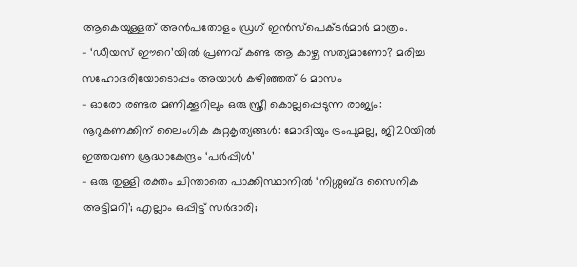ആകെയുള്ളത് അൻപതോളം ഡ്രഗ് ഇൻസ്പെക്ടർമാർ മാത്രം.
- ‘ഡീയസ് ഈറെ’യിൽ പ്രണവ് കണ്ട ആ കാഴ്ച സത്യമാണോ? മരിച്ച സഹോദരിയോടൊപ്പം അയാൾ കഴിഞ്ഞത് 6 മാസം
- ഓരോ രണ്ടര മണിക്കൂറിലും ഒരു സ്ത്രീ കൊല്ലപ്പെടുന്ന രാജ്യം: നൂറുകണക്കിന് ലൈംഗിക കുറ്റകൃത്യങ്ങൾ: മോദിയും ട്രംപുമല്ല, ജി20യിൽ ഇത്തവണ ശ്രദ്ധാകേന്ദ്രം ‘പർപ്പിൾ’
- ഒരു തുള്ളി രക്തം ചിന്താതെ പാക്കിസ്ഥാനിൽ ‘നിശ്ശബ്ദ സൈനിക അട്ടിമറി’; എല്ലാം ഒപ്പിട്ട് സർദാരി;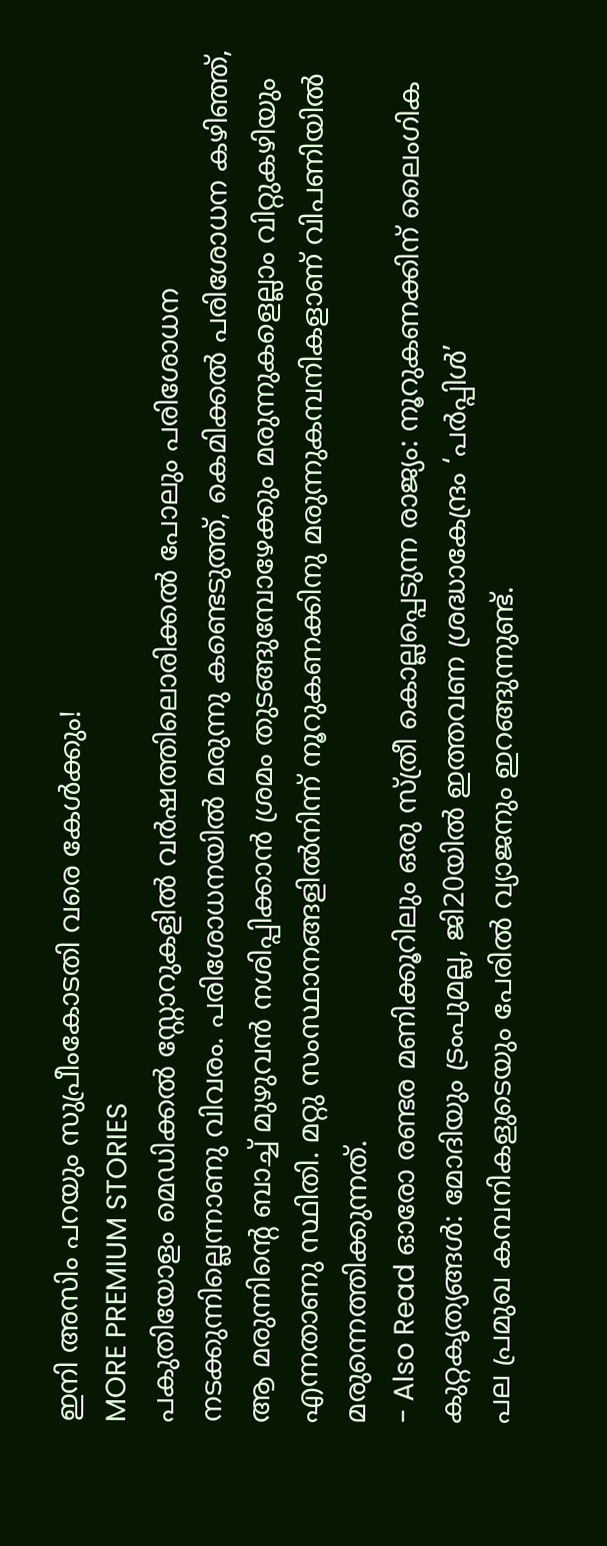ഇനി അസിം പറയും സുപ്രീംകോടതി വരെ കേൾക്കും!
MORE PREMIUM STORIES
പകുതിയോളം മെഡിക്കൽ സ്റ്റോറുകളിൽ വർഷത്തിലൊരിക്കൽ പോലും പരിശോധന നടക്കുന്നില്ലെന്നാണു വിവരം. പരിശോധനയിൽ മരുന്നു കണ്ടെടുത്ത്, കെമിക്കൽ പരിശോധന കഴിഞ്ഞ്, ആ മരുന്നിന്റെ ബാച്ച് മുഴുവൻ നശിപ്പിക്കാൻ ശ്രമം തുടങ്ങുമ്പോഴേക്കും മരുന്നുകളെല്ലാം വിറ്റുകഴിയും എന്നതാണു സ്ഥിതി. മറ്റു സംസ്ഥാനങ്ങളിൽനിന്ന് നൂറുകണക്കിനു മരുന്നുകമ്പനികളാണ് വിപണിയിൽ മരുന്നെത്തിക്കുന്നത്.
- Also Read ഓരോ രണ്ടര മണിക്കൂറിലും ഒരു സ്ത്രീ കൊല്ലപ്പെടുന്ന രാജ്യം: നൂറുകണക്കിന് ലൈംഗിക കുറ്റകൃത്യങ്ങൾ: മോദിയും ട്രംപുമല്ല, ജി20യിൽ ഇത്തവണ ശ്രദ്ധാകേന്ദ്രം ‘പർപ്പിൾ’
പല പ്രമുഖ കമ്പനികളുടെയും പേരിൽ വ്യാജനും ഇറങ്ങുന്നുണ്ട്.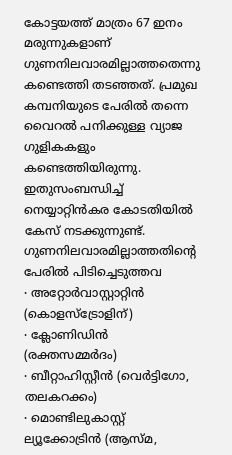കോട്ടയത്ത് മാത്രം 67 ഇനം മരുന്നുകളാണ് ഗുണനിലവാരമില്ലാത്തതെന്നു കണ്ടെത്തി തടഞ്ഞത്. പ്രമുഖ കമ്പനിയുടെ പേരിൽ തന്നെ വൈറൽ പനിക്കുള്ള വ്യാജ ഗുളികകളും കണ്ടെത്തിയിരുന്നു. ഇതുസംബന്ധിച്ച് നെയ്യാറ്റിൻകര കോടതിയിൽ കേസ് നടക്കുന്നുണ്ട്.
ഗുണനിലവാരമില്ലാത്തതിന്റെ പേരിൽ പിടിച്ചെടുത്തവ
∙ അറ്റോർവാസ്റ്റാറ്റിൻ (കൊളസ്ട്രോളിന്)
∙ ക്ലോണിഡിൻ (രക്തസമ്മർദം)
∙ ബീറ്റാഹിസ്റ്റീൻ (വെർട്ടിഗോ, തലകറക്കം)
∙ മൊണ്ടിലുകാസ്റ്റ് ല്യൂക്കോട്രിൻ (ആസ്മ,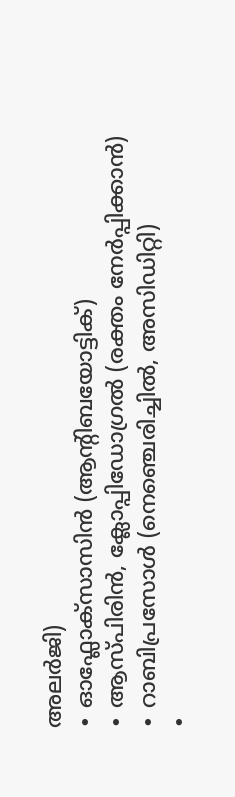അലർജി)
∙ ഓഫ്ലോക്സാസിൻ (ആന്റിബയോട്ടിക്)
∙ ആസ്പിരിൻ, ക്ലോപ്പിഡോഗ്രൽ (രക്തം നേർപ്പിക്കാൻ)
∙ റാബിപ്രസോൾ (നെഞ്ചെരിച്ചിൽ, അസിഡിറ്റി)
∙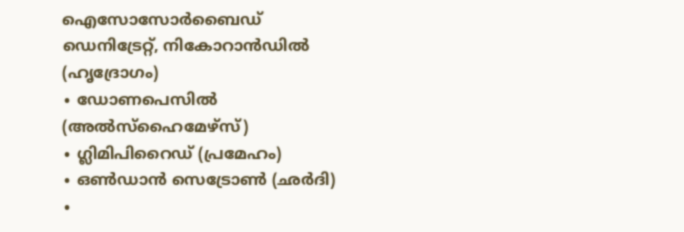ഐസോസോർബൈഡ് ഡെനിട്രേറ്റ്, നികോറാൻഡിൽ (ഹൃദ്രോഗം)
∙ ഡോണപെസിൽ (അൽസ്ഹൈമേഴ്സ്)
∙ ഗ്ലിമിപിറൈഡ് (പ്രമേഹം)
∙ ഒൺഡാൻ സെട്രോൺ (ഛർദി)
∙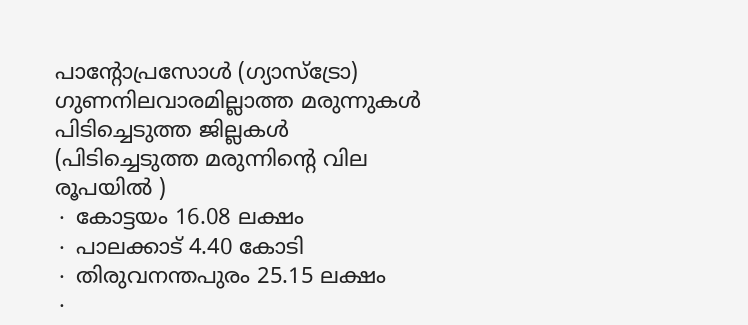പാന്റോപ്രസോൾ (ഗ്യാസ്ട്രോ)
ഗുണനിലവാരമില്ലാത്ത മരുന്നുകൾ പിടിച്ചെടുത്ത ജില്ലകൾ (പിടിച്ചെടുത്ത മരുന്നിന്റെ വില രൂപയിൽ )
∙ കോട്ടയം 16.08 ലക്ഷം
∙ പാലക്കാട് 4.40 കോടി
∙ തിരുവനന്തപുരം 25.15 ലക്ഷം
∙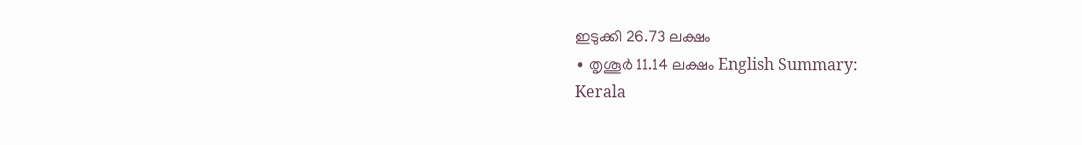ഇടുക്കി 26.73 ലക്ഷം
∙ തൃശൂർ 11.14 ലക്ഷം English Summary:
Kerala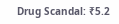Drug Scandal: ₹5.2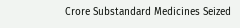Crore Substandard Medicines Seized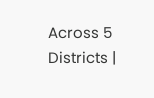Across 5 Districts |